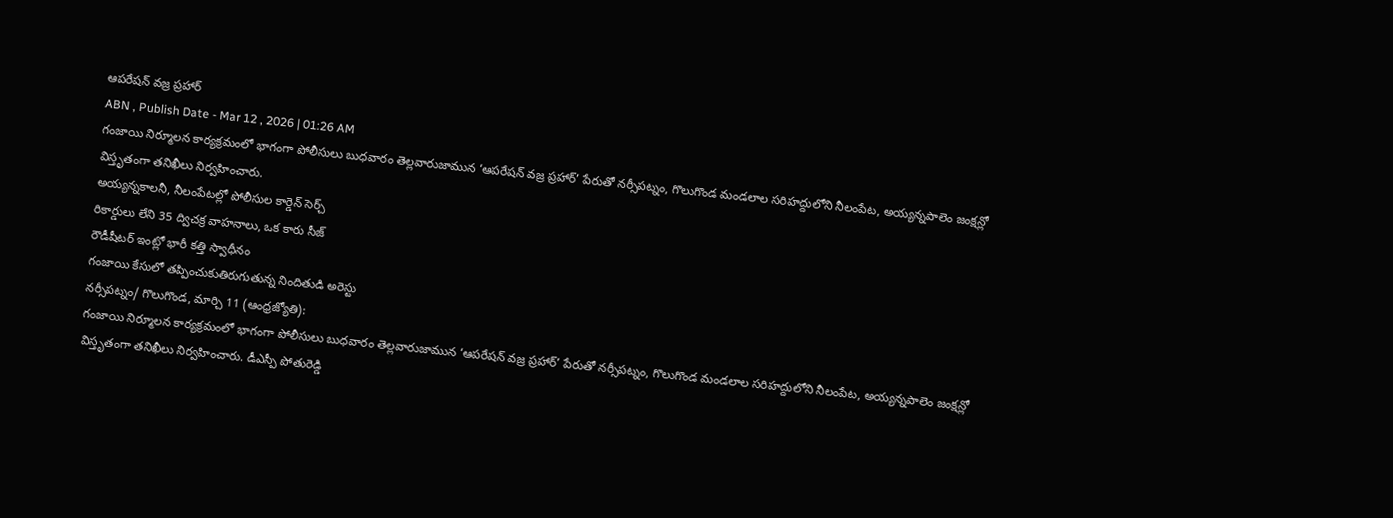ఆపరేషన్ వజ్ర ప్రహార్
ABN , Publish Date - Mar 12 , 2026 | 01:26 AM
గంజాయి నిర్మూలన కార్యక్రమంలో భాగంగా పోలీసులు బుధవారం తెల్లవారుజామున ‘ఆపరేషన్ వజ్ర ప్రహార్’ పేరుతో నర్సీపట్నం, గొలుగొండ మండలాల సరిహద్దులోని నీలంపేట, అయ్యన్నపాలెం జంక్షన్లో విస్తృతంగా తనిఖీలు నిర్వహించారు.
అయ్యన్నకాలనీ, నీలంపేటల్లో పోలీసుల కార్డెన్ సెర్చ్
రికార్డులు లేని 35 ద్విచక్ర వాహనాలు, ఒక కారు సీజ్
రౌడీషీటర్ ఇంట్లో భారీ కత్తి స్వాధీనం
గంజాయి కేసులో తప్పించుకుతిరుగుతున్న నిందితుడి అరెస్టు
నర్సీపట్నం/ గొలుగొండ, మార్చి 11 (ఆంధ్రజ్యోతి):
గంజాయి నిర్మూలన కార్యక్రమంలో భాగంగా పోలీసులు బుధవారం తెల్లవారుజామున ‘ఆపరేషన్ వజ్ర ప్రహార్’ పేరుతో నర్సీపట్నం, గొలుగొండ మండలాల సరిహద్దులోని నీలంపేట, అయ్యన్నపాలెం జంక్షన్లో విస్తృతంగా తనిఖీలు నిర్వహించారు. డీఎస్పీ పోతురెడ్డి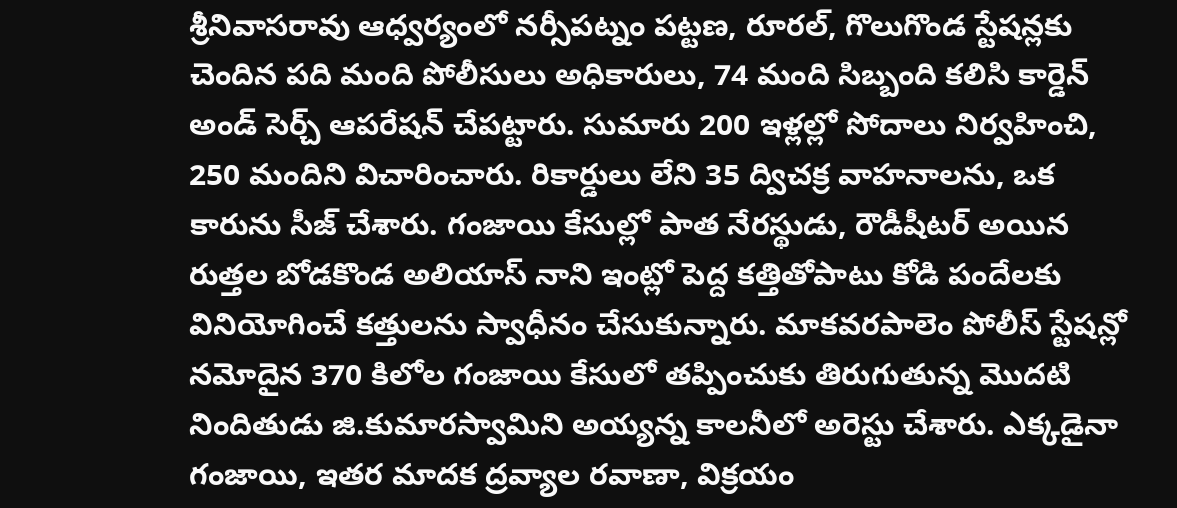శ్రీనివాసరావు ఆధ్వర్యంలో నర్సీపట్నం పట్టణ, రూరల్, గొలుగొండ స్టేషన్లకు చెందిన పది మంది పోలీసులు అధికారులు, 74 మంది సిబ్బంది కలిసి కార్డెన్ అండ్ సెర్చ్ ఆపరేషన్ చేపట్టారు. సుమారు 200 ఇళ్లల్లో సోదాలు నిర్వహించి, 250 మందిని విచారించారు. రికార్డులు లేని 35 ద్విచక్ర వాహనాలను, ఒక కారును సీజ్ చేశారు. గంజాయి కేసుల్లో పాత నేరస్థుడు, రౌడీషీటర్ అయిన రుత్తల బోడకొండ అలియాస్ నాని ఇంట్లో పెద్ద కత్తితోపాటు కోడి పందేలకు వినియోగించే కత్తులను స్వాధీనం చేసుకున్నారు. మాకవరపాలెం పోలీస్ స్టేషన్లో నమోదైన 370 కిలోల గంజాయి కేసులో తప్పించుకు తిరుగుతున్న మొదటి నిందితుడు జి.కుమారస్వామిని అయ్యన్న కాలనీలో అరెస్టు చేశారు. ఎక్కడైనా గంజాయి, ఇతర మాదక ద్రవ్యాల రవాణా, విక్రయం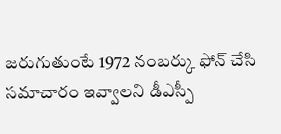జరుగుతుంటే 1972 నంబర్కు ఫోన్ చేసి సమాచారం ఇవ్వాలని డీఎస్పీ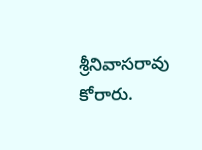శ్రీనివాసరావు కోరారు.